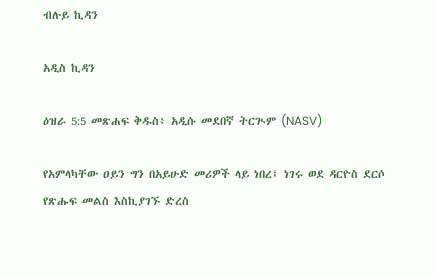ብሉይ ኪዳን

አዲስ ኪዳን

ዕዝራ 5:5 መጽሐፍ ቅዱስ፥ አዲሱ መደበኛ ትርጒም (NASV)

የአምላካቸው ዐይን ግን በአይሁድ መሪዎች ላይ ነበረ፤ ነገሩ ወደ ዳርዮስ ደርሶ የጽሑፍ መልስ እስኪያገኙ ድረስ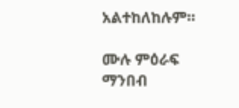አልተከለከሉም።

ሙሉ ምዕራፍ ማንበብ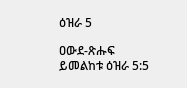ዕዝራ 5

ዐውደ-ጽሑፍ ይመልከቱ ዕዝራ 5:5